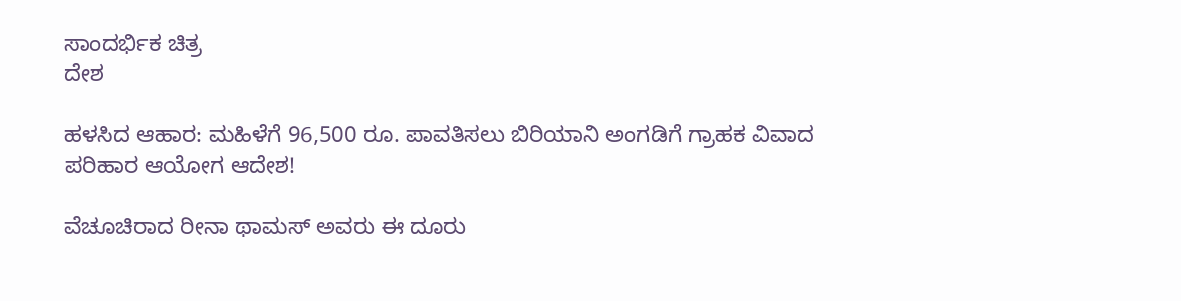ಸಾಂದರ್ಭಿಕ ಚಿತ್ರ
ದೇಶ

ಹಳಸಿದ ಆಹಾರ: ಮಹಿಳೆಗೆ 96,500 ರೂ. ಪಾವತಿಸಲು ಬಿರಿಯಾನಿ ಅಂಗಡಿಗೆ ಗ್ರಾಹಕ ವಿವಾದ ಪರಿಹಾರ ಆಯೋಗ ಆದೇಶ!

ವೆಚೂಚಿರಾದ ರೀನಾ ಥಾಮಸ್ ಅವರು ಈ ದೂರು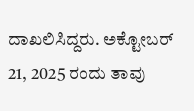ದಾಖಲಿಸಿದ್ದರು. ಅಕ್ಟೋಬರ್ 21, 2025 ರಂದು ತಾವು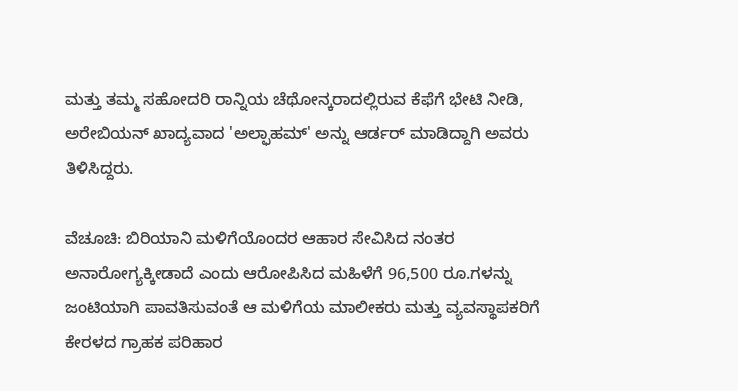ಮತ್ತು ತಮ್ಮ ಸಹೋದರಿ ರಾನ್ನಿಯ ಚೆಥೋನ್ಕರಾದಲ್ಲಿರುವ ಕೆಫೆಗೆ ಭೇಟಿ ನೀಡಿ, ಅರೇಬಿಯನ್ ಖಾದ್ಯವಾದ 'ಅಲ್ಫಾಹಮ್' ಅನ್ನು ಆರ್ಡರ್ ಮಾಡಿದ್ದಾಗಿ ಅವರು ತಿಳಿಸಿದ್ದರು.

ವೆಚೂಚಿ: ಬಿರಿಯಾನಿ ಮಳಿಗೆಯೊಂದರ ಆಹಾರ ಸೇವಿಸಿದ ನಂತರ ಅನಾರೋಗ್ಯಕ್ಕೀಡಾದೆ ಎಂದು ಆರೋಪಿಸಿದ ಮಹಿಳೆಗೆ 96,500 ರೂ.ಗಳನ್ನು ಜಂಟಿಯಾಗಿ ಪಾವತಿಸುವಂತೆ ಆ ಮಳಿಗೆಯ ಮಾಲೀಕರು ಮತ್ತು ವ್ಯವಸ್ಥಾಪಕರಿಗೆ ಕೇರಳದ ಗ್ರಾಹಕ ಪರಿಹಾರ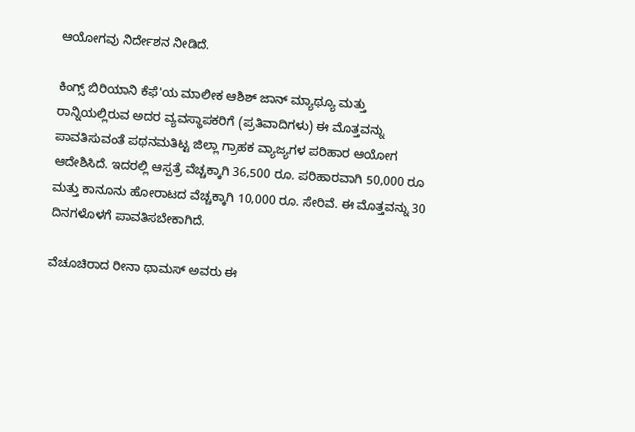ಆಯೋಗವು ನಿರ್ದೇಶನ ನೀಡಿದೆ.

ಕಿಂಗ್ಸ್ ಬಿರಿಯಾನಿ ಕೆಫೆ'ಯ ಮಾಲೀಕ ಆಶಿಶ್ ಜಾನ್ ಮ್ಯಾಥ್ಯೂ ಮತ್ತು ರಾನ್ನಿಯಲ್ಲಿರುವ ಅದರ ವ್ಯವಸ್ಥಾಪಕರಿಗೆ (ಪ್ರತಿವಾದಿಗಳು) ಈ ಮೊತ್ತವನ್ನು ಪಾವತಿಸುವಂತೆ ಪಥನಮತಿಟ್ಟ ಜಿಲ್ಲಾ ಗ್ರಾಹಕ ವ್ಯಾಜ್ಯಗಳ ಪರಿಹಾರ ಆಯೋಗ ಆದೇಶಿಸಿದೆ. ಇದರಲ್ಲಿ ಆಸ್ಪತ್ರೆ ವೆಚ್ಚಕ್ಕಾಗಿ 36,500 ರೂ. ಪರಿಹಾರವಾಗಿ 50,000 ರೂ ಮತ್ತು ಕಾನೂನು ಹೋರಾಟದ ವೆಚ್ಚಕ್ಕಾಗಿ 10,000 ರೂ. ಸೇರಿವೆ. ಈ ಮೊತ್ತವನ್ನು 30 ದಿನಗಳೊಳಗೆ ಪಾವತಿಸಬೇಕಾಗಿದೆ.

ವೆಚೂಚಿರಾದ ರೀನಾ ಥಾಮಸ್ ಅವರು ಈ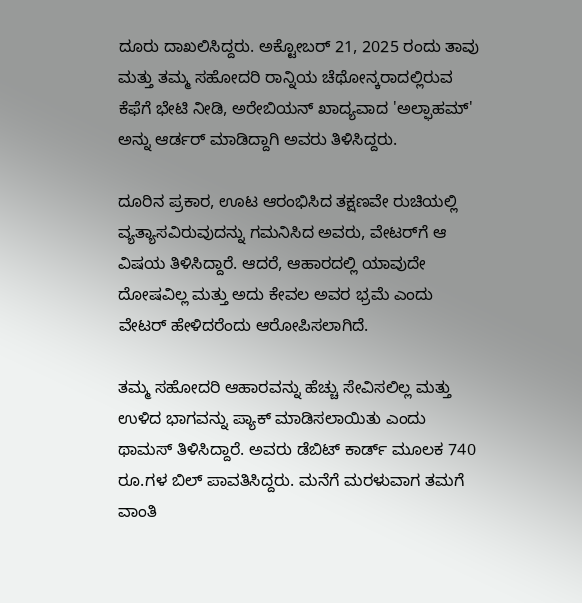ದೂರು ದಾಖಲಿಸಿದ್ದರು. ಅಕ್ಟೋಬರ್ 21, 2025 ರಂದು ತಾವು ಮತ್ತು ತಮ್ಮ ಸಹೋದರಿ ರಾನ್ನಿಯ ಚೆಥೋನ್ಕರಾದಲ್ಲಿರುವ ಕೆಫೆಗೆ ಭೇಟಿ ನೀಡಿ, ಅರೇಬಿಯನ್ ಖಾದ್ಯವಾದ 'ಅಲ್ಫಾಹಮ್' ಅನ್ನು ಆರ್ಡರ್ ಮಾಡಿದ್ದಾಗಿ ಅವರು ತಿಳಿಸಿದ್ದರು.

ದೂರಿನ ಪ್ರಕಾರ, ಊಟ ಆರಂಭಿಸಿದ ತಕ್ಷಣವೇ ರುಚಿಯಲ್ಲಿ ವ್ಯತ್ಯಾಸವಿರುವುದನ್ನು ಗಮನಿಸಿದ ಅವರು, ವೇಟರ್‌ಗೆ ಆ ವಿಷಯ ತಿಳಿಸಿದ್ದಾರೆ. ಆದರೆ, ಆಹಾರದಲ್ಲಿ ಯಾವುದೇ ದೋಷವಿಲ್ಲ ಮತ್ತು ಅದು ಕೇವಲ ಅವರ ಭ್ರಮೆ ಎಂದು ವೇಟರ್ ಹೇಳಿದರೆಂದು ಆರೋಪಿಸಲಾಗಿದೆ.

ತಮ್ಮ ಸಹೋದರಿ ಆಹಾರವನ್ನು ಹೆಚ್ಚು ಸೇವಿಸಲಿಲ್ಲ ಮತ್ತು ಉಳಿದ ಭಾಗವನ್ನು ಪ್ಯಾಕ್ ಮಾಡಿಸಲಾಯಿತು ಎಂದು ಥಾಮಸ್ ತಿಳಿಸಿದ್ದಾರೆ. ಅವರು ಡೆಬಿಟ್ ಕಾರ್ಡ್ ಮೂಲಕ 740 ರೂ.ಗಳ ಬಿಲ್ ಪಾವತಿಸಿದ್ದರು. ಮನೆಗೆ ಮರಳುವಾಗ ತಮಗೆ ವಾಂತಿ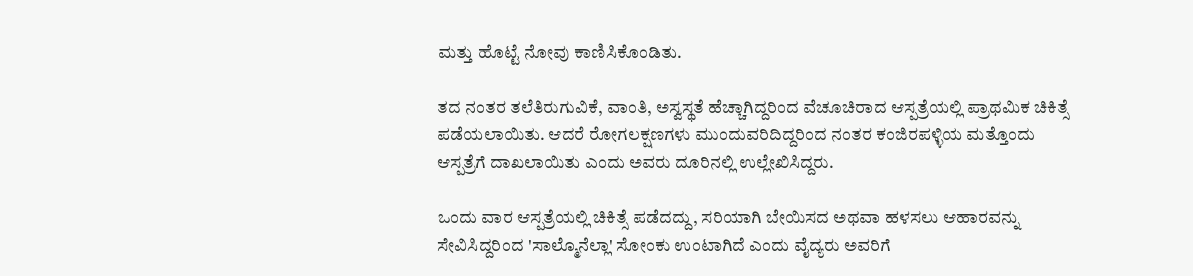ಮತ್ತು ಹೊಟ್ಟೆ ನೋವು ಕಾಣಿಸಿಕೊಂಡಿತು.

ತದ ನಂತರ ತಲೆತಿರುಗುವಿಕೆ, ವಾಂತಿ, ಅಸ್ವಸ್ಥತೆ ಹೆಚ್ಚಾಗಿದ್ದರಿಂದ ವೆಚೂಚಿರಾದ ಆಸ್ಪತ್ರೆಯಲ್ಲಿ ಪ್ರಾಥಮಿಕ ಚಿಕಿತ್ಸೆ ಪಡೆಯಲಾಯಿತು. ಆದರೆ ರೋಗಲಕ್ಷಣಗಳು ಮುಂದುವರಿದಿದ್ದರಿಂದ ನಂತರ ಕಂಜಿರಪಳ್ಳಿಯ ಮತ್ತೊಂದು ಆಸ್ಪತ್ರೆಗೆ ದಾಖಲಾಯಿತು ಎಂದು ಅವರು ದೂರಿನಲ್ಲಿ ಉಲ್ಲೇಖಿಸಿದ್ದರು.

ಒಂದು ವಾರ ಆಸ್ಪತ್ರೆಯಲ್ಲಿ ಚಿಕಿತ್ಸೆ ಪಡೆದದ್ದು, ಸರಿಯಾಗಿ ಬೇಯಿಸದ ಅಥವಾ ಹಳಸಲು ಆಹಾರವನ್ನು ಸೇವಿಸಿದ್ದರಿಂದ 'ಸಾಲ್ಮೊನೆಲ್ಲಾ' ಸೋಂಕು ಉಂಟಾಗಿದೆ ಎಂದು ವೈದ್ಯರು ಅವರಿಗೆ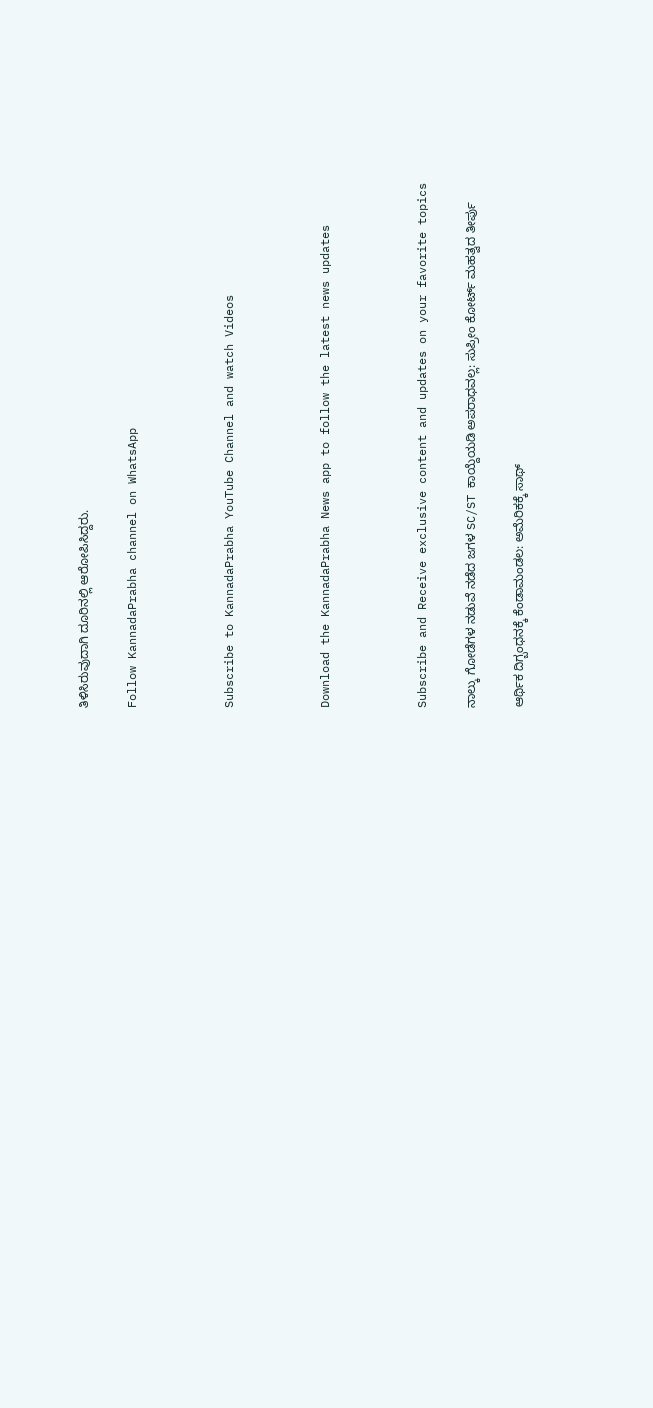ತಿಳಿಸಿರುವುದಾಗಿ ದೂರಿನಲ್ಲಿ ಆರೋಪಿಸಿದ್ದರು.

Follow KannadaPrabha channel on WhatsApp



Subscribe to KannadaPrabha YouTube Channel and watch Videos



Download the KannadaPrabha News app to follow the latest news updates



Subscribe and Receive exclusive content and updates on your favorite topics

ನಾಲ್ಕು ಗೋಡೆಗಳ ನಡುವೆ ನಡೆದ ಜಗಳ SC/ST ಕಾಯ್ದೆಯಡಿ ಅಪರಾಧವಲ್ಲ: ಸುಪ್ರೀಂ ಕೋರ್ಟ್ ಮಹತ್ವದ ತೀರ್ಪು

ಆರ್ಥಿಕ ದಿಗ್ಬಂಧನಕ್ಕೆ ಕೆಂಡಾಮಂಡಲ: ಅಮೆರಿಕಕ್ಕೆ ಸಾಥ್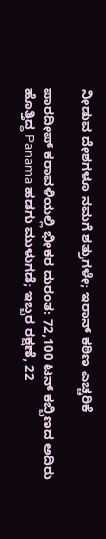ನೀಡುವ ದೇಶಗಳೂ ನಮಗೆ ಶತ್ರುಗಳೇ; ಇರಾನ್ ಕಠಿಣ ಎಚ್ಚರಿಕೆ

ಪಾರದೀಪ್ ಕರಾವಳಿಯಲ್ಲಿ ಭೀಕರ ದುರಂತ: 72,100 ಟನ್ ಕಬ್ಬಿಣದ ಅದಿರು ಹೊತ್ತಿದ್ದ Panama ಹಡಗು ಮುಳುಗಡೆ; ಇಬ್ಬರ ರಕ್ಷಣೆ, 22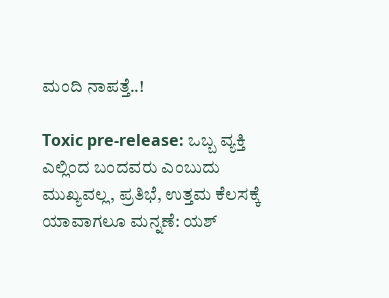ಮಂದಿ ನಾಪತ್ತೆ..!

Toxic pre-release: ಒಬ್ಬ ವ್ಯಕ್ತಿ ಎಲ್ಲಿಂದ ಬಂದವರು ಎಂಬುದು ಮುಖ್ಯವಲ್ಲ, ಪ್ರತಿಭೆ, ಉತ್ತಮ ಕೆಲಸಕ್ಕೆ ಯಾವಾಗಲೂ ಮನ್ನಣೆ: ಯಶ್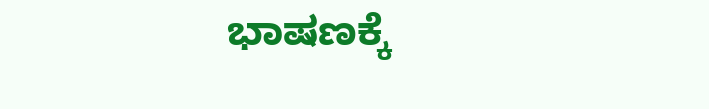ಭಾಷಣಕ್ಕೆ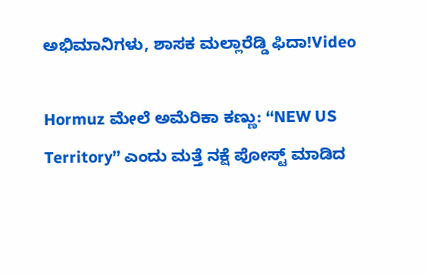ಅಭಿಮಾನಿಗಳು, ಶಾಸಕ ಮಲ್ಲಾರೆಡ್ಡಿ ಫಿದಾ!Video

Hormuz ಮೇಲೆ ಅಮೆರಿಕಾ ಕಣ್ಣು: ‘‘NEW US Territory’’ ಎಂದು ಮತ್ತೆ ನಕ್ಷೆ ಪೋಸ್ಟ್ ಮಾಡಿದ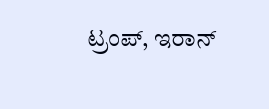ಟ್ರಂಪ್, ಇರಾನ್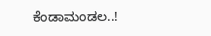ಕೆಂಡಾಮಂಡಲ..!